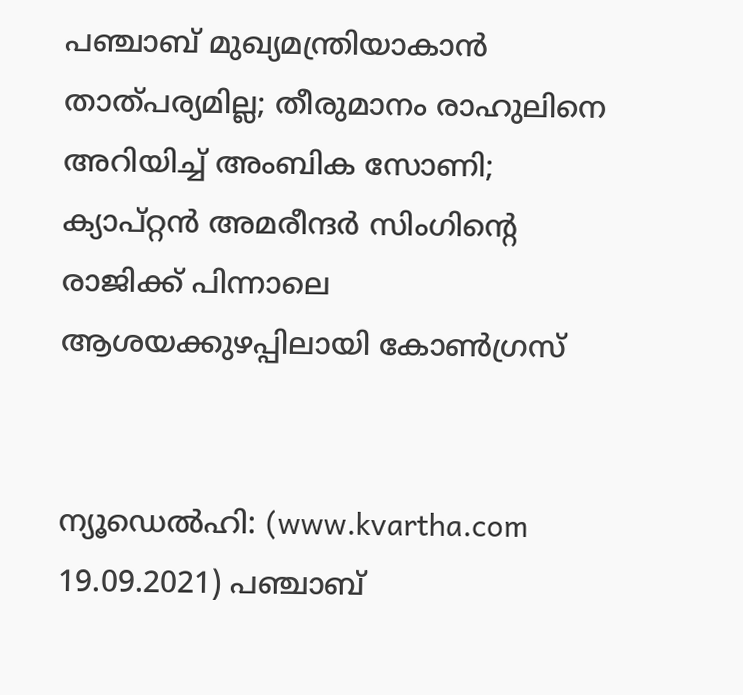പഞ്ചാബ് മുഖ്യമന്ത്രിയാകാന്‍ താത്പര്യമില്ല; തീരുമാനം രാഹുലിനെ അറിയിച്ച് അംബിക സോണി; ക്യാപ്റ്റന്‍ അമരീന്ദര്‍ സിംഗിന്റെ രാജിക്ക് പിന്നാലെ ആശയക്കുഴപ്പിലായി കോണ്‍ഗ്രസ്


ന്യൂഡെല്‍ഹി: (www.kvartha.com 19.09.2021) പഞ്ചാബ്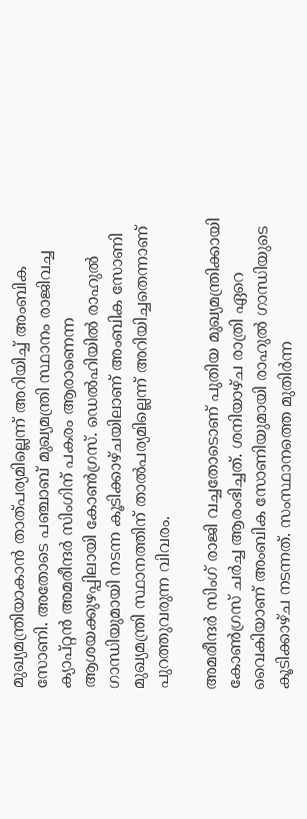മുഖ്യമന്ത്രിയാകാന്‍ താത്പര്യമില്ലെന്ന് അറിയിച്ച് അംബിക സോണി. അതോടെ പഞ്ചാബ് മുഖ്യമന്ത്രി സ്ഥാനം രാജിവച്ച ക്യാപ്റ്റന്‍ അമരീന്ദര്‍ സിംഗിന് പകരം ആരാണെന്ന ആശയക്കുഴപ്പിലായി കോണ്‍ഗ്രസ്. ഡെല്‍ഹിയില്‍ രാഹുല്‍ ഗാന്ധിയുമായി നടന്ന കൂടിക്കാഴ്ചയിലാണ് അംബിക സോണി മുഖ്യമന്ത്രി സ്ഥാനത്തിന് താല്‍പര്യമില്ലെന്ന് അറിയിച്ചതെന്നാണ് പുറത്തുവരുന്ന വിവരം.

അമരീന്ദര്‍ സിംഗ് രാജി വച്ചതോടൊണ് പുതിയ മുഖ്യമന്ത്രിക്കായി കോണ്‍ഗ്രസ് ചര്‍ച്ച ആരംഭിച്ചത്. ശനിയാഴ്ച രാത്രി ഏറെ വൈകിയാണ് അംബിക സോണിയുമായി രാഹുല്‍ ഗാന്ധിയുടെ കൂടിക്കാഴ്ച നടന്നത്. സംസ്ഥാനത്തെ മുതിര്‍ന്ന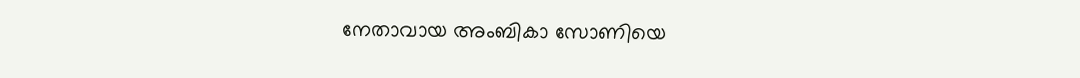നേതാവായ അംബികാ സോണിയെ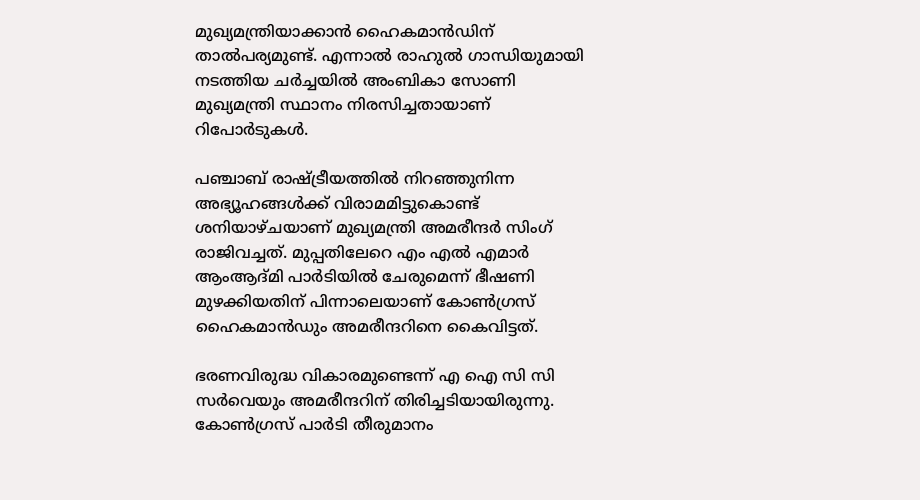മുഖ്യമന്ത്രിയാക്കാന്‍ ഹൈകമാന്‍ഡിന് താല്‍പര്യമുണ്ട്. എന്നാല്‍ രാഹുല്‍ ഗാന്ധിയുമായി നടത്തിയ ചര്‍ച്ചയില്‍ അംബികാ സോണി മുഖ്യമന്ത്രി സ്ഥാനം നിരസിച്ചതായാണ് റിപോര്‍ടുകള്‍.

പഞ്ചാബ് രാഷ്ട്രീയത്തില്‍ നിറഞ്ഞുനിന്ന അഭ്യൂഹങ്ങള്‍ക്ക് വിരാമമിട്ടുകൊണ്ട് ശനിയാഴ്ചയാണ് മുഖ്യമന്ത്രി അമരീന്ദര്‍ സിംഗ് രാജിവച്ചത്. മുപ്പതിലേറെ എം എല്‍ എമാര്‍ ആംആദ്മി പാര്‍ടിയില്‍ ചേരുമെന്ന് ഭീഷണി മുഴക്കിയതിന് പിന്നാലെയാണ് കോണ്‍ഗ്രസ് ഹൈകമാന്‍ഡും അമരീന്ദറിനെ കൈവിട്ടത്.

ഭരണവിരുദ്ധ വികാരമുണ്ടെന്ന് എ ഐ സി സി സര്‍വെയും അമരീന്ദറിന് തിരിച്ചടിയായിരുന്നു. കോണ്‍ഗ്രസ് പാര്‍ടി തീരുമാനം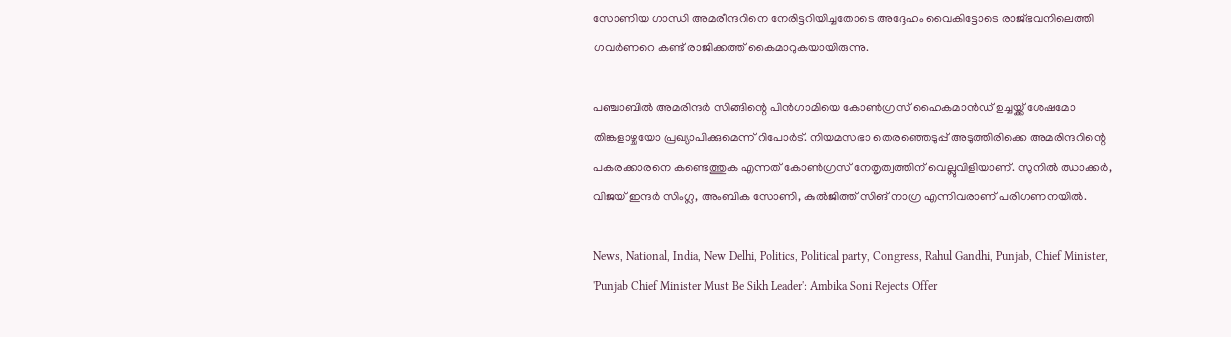സോണിയ ഗാന്ധി അമരീന്ദറിനെ നേരിട്ടറിയിച്ചതോടെ അദ്ദേഹം വൈകിട്ടോടെ രാജ്ഭവനിലെത്തി ഗവര്‍ണറെ കണ്ട് രാജിക്കത്ത് കൈമാറുകയായിരുന്നു.

പഞ്ചാബില്‍ അമരിന്ദര്‍ സിങ്ങിന്റെ പിന്‍ഗാമിയെ കോണ്‍ഗ്രസ് ഹൈകമാന്‍ഡ് ഉച്ചയ്ക്ക് ശേഷമോ തിങ്കളാഴ്ചയോ പ്രഖ്യാപിക്കുമെന്ന് റിപോര്‍ട്. നിയമസഭാ തെരഞ്ഞെടുപ്പ് അടുത്തിരിക്കെ അമരിന്ദറിന്റെ പകരക്കാരനെ കണ്ടെത്തുക എന്നത് കോണ്‍ഗ്രസ് നേതൃത്വത്തിന് വെല്ലുവിളിയാണ്. സുനില്‍ ഝാക്കര്‍, വിജയ് ഇന്ദര്‍ സിംഗ്ല, അംബിക സോണി, കുല്‍ജിത്ത് സിങ് നാഗ്ര എന്നിവരാണ് പരിഗണനയില്‍.

News, National, India, New Delhi, Politics, Political party, Congress, Rahul Gandhi, Punjab, Chief Minister, 'Punjab Chief Minister Must Be Sikh Leader': Ambika Soni Rejects Offer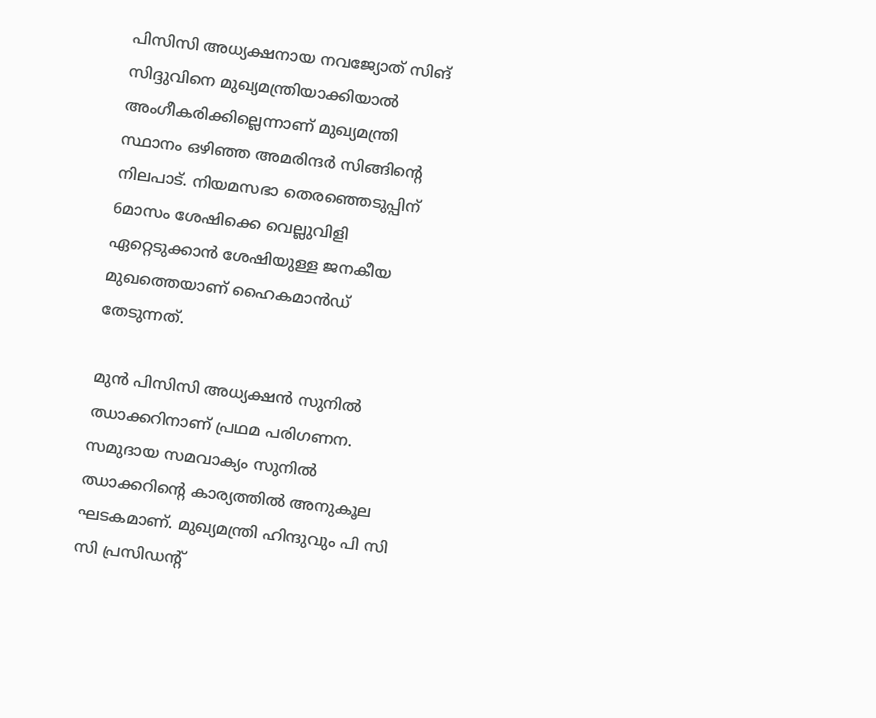പിസിസി അധ്യക്ഷനായ നവജ്യോത് സിങ് സിദ്ദുവിനെ മുഖ്യമന്ത്രിയാക്കിയാല്‍ അംഗീകരിക്കില്ലെന്നാണ് മുഖ്യമന്ത്രി സ്ഥാനം ഒഴിഞ്ഞ അമരിന്ദര്‍ സിങ്ങിന്റെ നിലപാട്. നിയമസഭാ തെരഞ്ഞെടുപ്പിന് 6മാസം ശേഷിക്കെ വെല്ലുവിളി ഏറ്റെടുക്കാന്‍ ശേഷിയുള്ള ജനകീയ മുഖത്തെയാണ് ഹൈകമാന്‍ഡ് തേടുന്നത്.

മുന്‍ പിസിസി അധ്യക്ഷന്‍ സുനില്‍ ഝാക്കറിനാണ് പ്രഥമ പരിഗണന. സമുദായ സമവാക്യം സുനില്‍ ഝാക്കറിന്റെ കാര്യത്തില്‍ അനുകൂല ഘടകമാണ്. മുഖ്യമന്ത്രി ഹിന്ദുവും പി സി സി പ്രസിഡന്റ്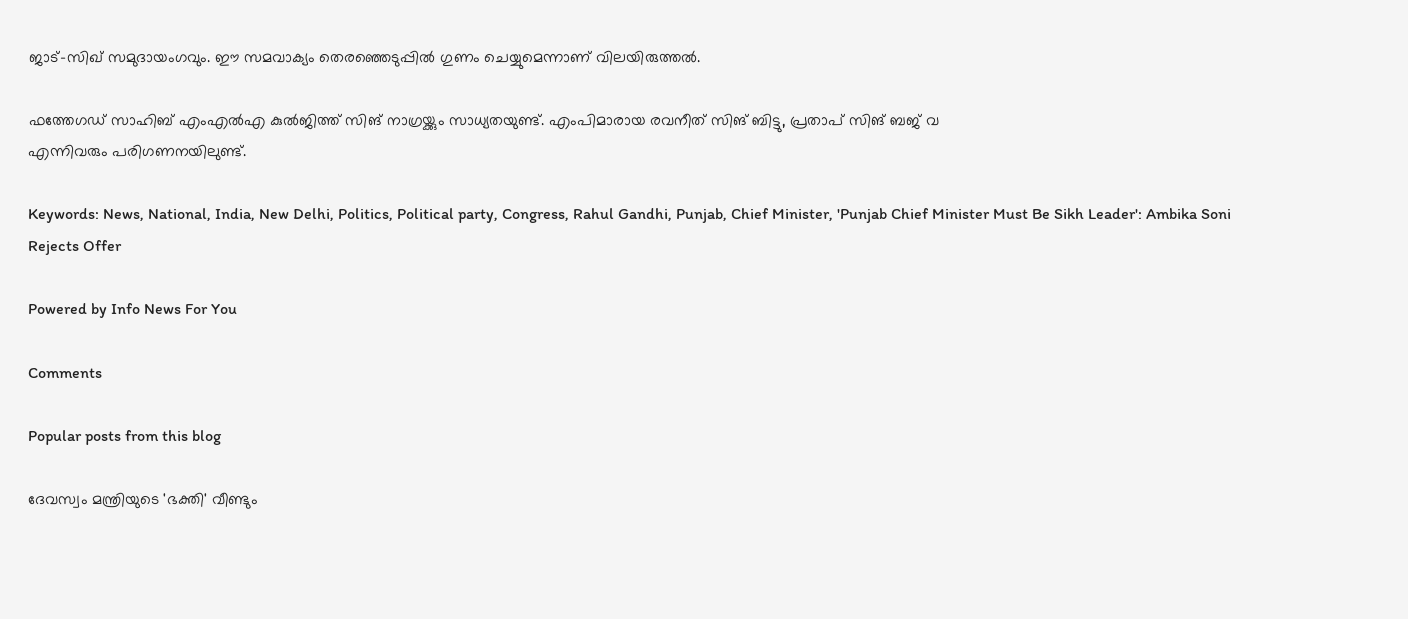ജാട്-സിഖ് സമുദായംഗവും. ഈ സമവാക്യം തെരഞ്ഞെടുപ്പില്‍ ഗുണം ചെയ്യുമെന്നാണ് വിലയിരുത്തല്‍.

ഫത്തേഗഡ് സാഹിബ് എംഎല്‍എ കുല്‍ജിത്ത് സിങ് നാഗ്രയ്ക്കും സാധ്യതയുണ്ട്. എംപിമാരായ രവനീത് സിങ് ബിട്ടു, പ്രതാപ് സിങ് ബജ് വ
എന്നിവരും പരിഗണനയിലുണ്ട്.

Keywords: News, National, India, New Delhi, Politics, Political party, Congress, Rahul Gandhi, Punjab, Chief Minister, 'Punjab Chief Minister Must Be Sikh Leader': Ambika Soni Rejects Offer

Powered by Info News For You

Comments

Popular posts from this blog

ദേവസ്വം മന്ത്രിയുടെ 'ഭക്തി' വീണ്ടും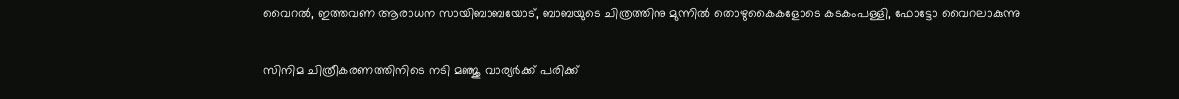വൈറല്‍, ഇത്തവണ ആരാധന സായിബാബയോട്, ബാബയുടെ ചിത്രത്തിനു മുന്നില്‍ തൊഴുകൈകളോടെ കടകംപള്ളി, ഫോട്ടോ വൈറലാകുന്നു

സിനിമ ചിത്രീകരണത്തിനിടെ നടി മഞ്ജു വാര്യര്‍ക്ക് പരിക്ക്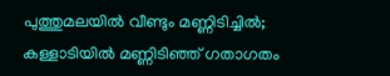പുത്തുമലയില്‍ വീണ്ടും മണ്ണിടിച്ചില്‍; കള്ളാടിയില്‍ മണ്ണിടിഞ്ഞ് ഗതാഗതം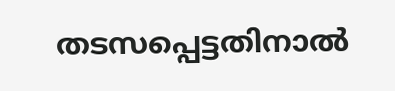തടസപ്പെട്ടതിനാല്‍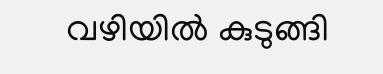വഴിയില്‍ കുടുങ്ങി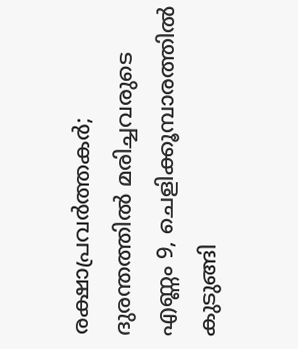രക്ഷാപ്രവര്‍ത്തകര്‍; ദുരന്തത്തില്‍ മരിച്ചവരുടെ എണ്ണം 9, ചെളിക്കൂമ്പാരത്തില്‍ കുടുങ്ങി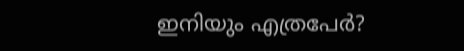ഇനിയും എത്രപേര്‍?